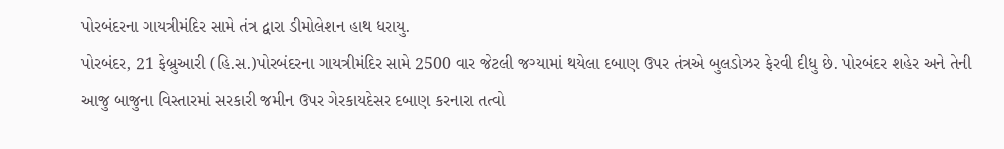પોરબંદરના ગાયત્રીમંદિર સામે તંત્ર દ્વારા ડીમોલેશન હાથ ધરાયુ.
પોરબંદર, 21 ફેબ્રુઆરી (હિ.સ.)પોરબંદરના ગાયત્રીમંદિર સામે 2500 વાર જેટલી જગ્યામાં થયેલા દબાણ ઉપર તંત્રએ બુલડોઝર ફેરવી દીધુ છે. પોરબંદર શહેર અને તેની આજુ બાજુના વિસ્તારમાં સરકારી જમીન ઉપર ગેરકાયદેસર દબાણ કરનારા તત્વો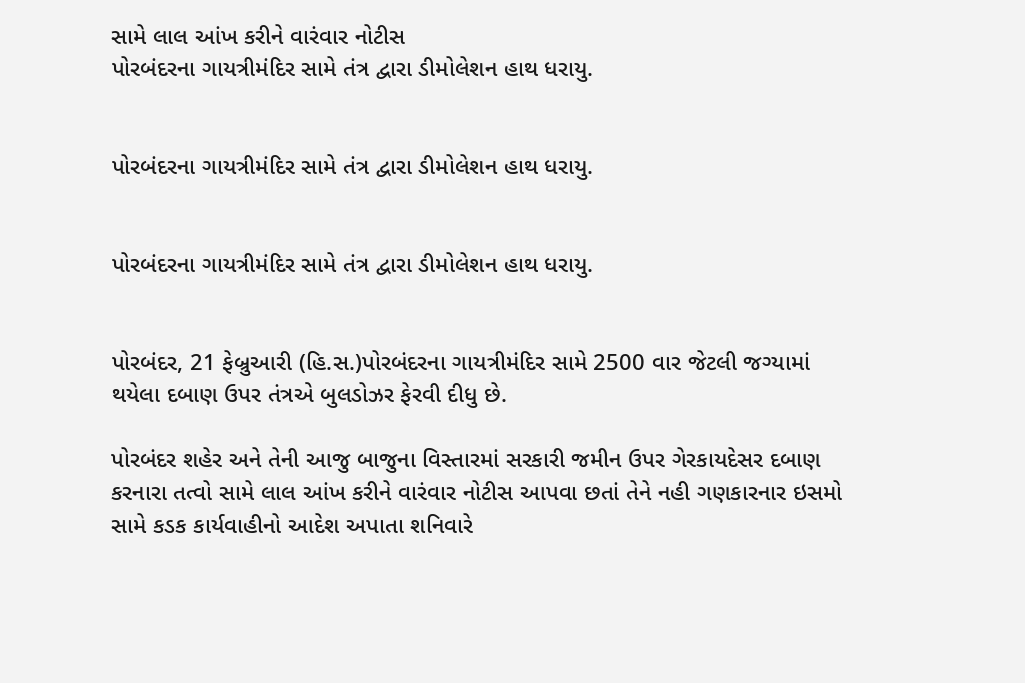સામે લાલ આંખ કરીને વારંવાર નોટીસ
પોરબંદરના ગાયત્રીમંદિર સામે તંત્ર દ્વારા ડીમોલેશન હાથ ધરાયુ.


પોરબંદરના ગાયત્રીમંદિર સામે તંત્ર દ્વારા ડીમોલેશન હાથ ધરાયુ.


પોરબંદરના ગાયત્રીમંદિર સામે તંત્ર દ્વારા ડીમોલેશન હાથ ધરાયુ.


પોરબંદર, 21 ફેબ્રુઆરી (હિ.સ.)પોરબંદરના ગાયત્રીમંદિર સામે 2500 વાર જેટલી જગ્યામાં થયેલા દબાણ ઉપર તંત્રએ બુલડોઝર ફેરવી દીધુ છે.

પોરબંદર શહેર અને તેની આજુ બાજુના વિસ્તારમાં સરકારી જમીન ઉપર ગેરકાયદેસર દબાણ કરનારા તત્વો સામે લાલ આંખ કરીને વારંવાર નોટીસ આપવા છતાં તેને નહી ગણકારનાર ઇસમો સામે કડક કાર્યવાહીનો આદેશ અપાતા શનિવારે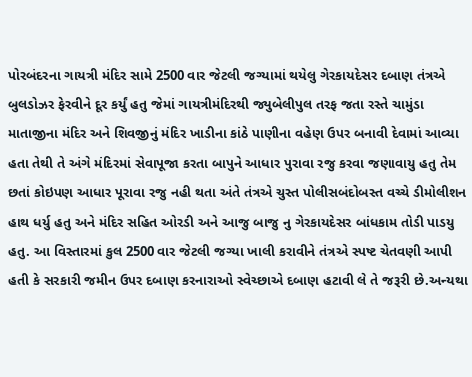પોરબંદરના ગાયત્રી મંદિર સામે 2500 વાર જેટલી જગ્યામાં થયેલુ ગેરકાયદેસર દબાણ તંત્રએ બુલડોઝર ફેરવીને દૂર કર્યું હતુ જેમાં ગાયત્રીમંદિરથી જ્યુબેલીપુલ તરફ જતા રસ્તે ચામુંડા માતાજીના મંદિર અને શિવજીનું મંદિર ખાડીના કાંઠે પાણીના વહેણ ઉપર બનાવી દેવામાં આવ્યા હતા તેથી તે અંગે મંદિરમાં સેવાપૂજા કરતા બાપુને આધાર પુરાવા રજુ કરવા જણાવાયુ હતુ તેમ છતાં કોઇપણ આધાર પૂરાવા રજુ નહી થતા અંતે તંત્રએ ચુસ્ત પોલીસબંદોબસ્ત વચ્ચે ડીમોલીશન હાથ ધર્યુ હતુ અને મંદિર સહિત ઓરડી અને આજુ બાજુ નુ ગેરકાયદેસર બાંધકામ તોડી પાડયુ હતુ. આ વિસ્તારમાં કુલ 2500 વાર જેટલી જગ્યા ખાલી કરાવીને તંત્રએ સ્પષ્ટ ચેતવણી આપી હતી કે સરકારી જમીન ઉપર દબાણ કરનારાઓ સ્વેચ્છાએ દબાણ હટાવી લે તે જરૂરી છે.અન્યથા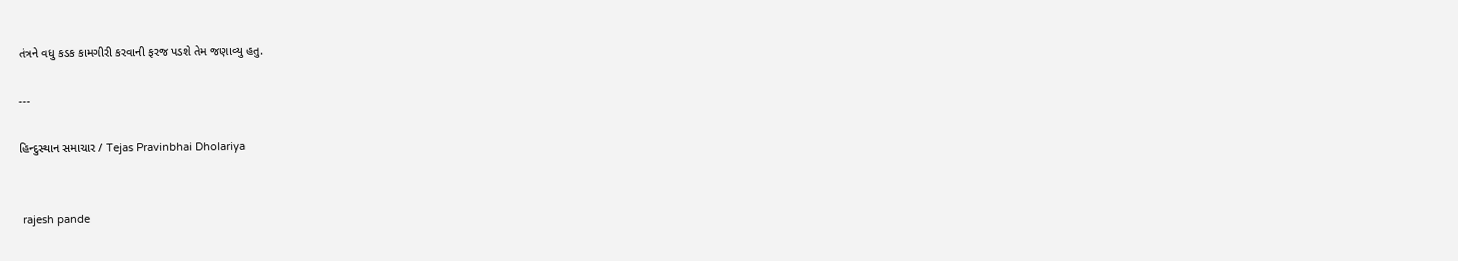તંત્રને વધુ કડક કામગીરી કરવાની ફરજ પડશે તેમ જણાવ્યુ હતુ.

---

હિન્દુસ્થાન સમાચાર / Tejas Pravinbhai Dholariya


 rajesh pande